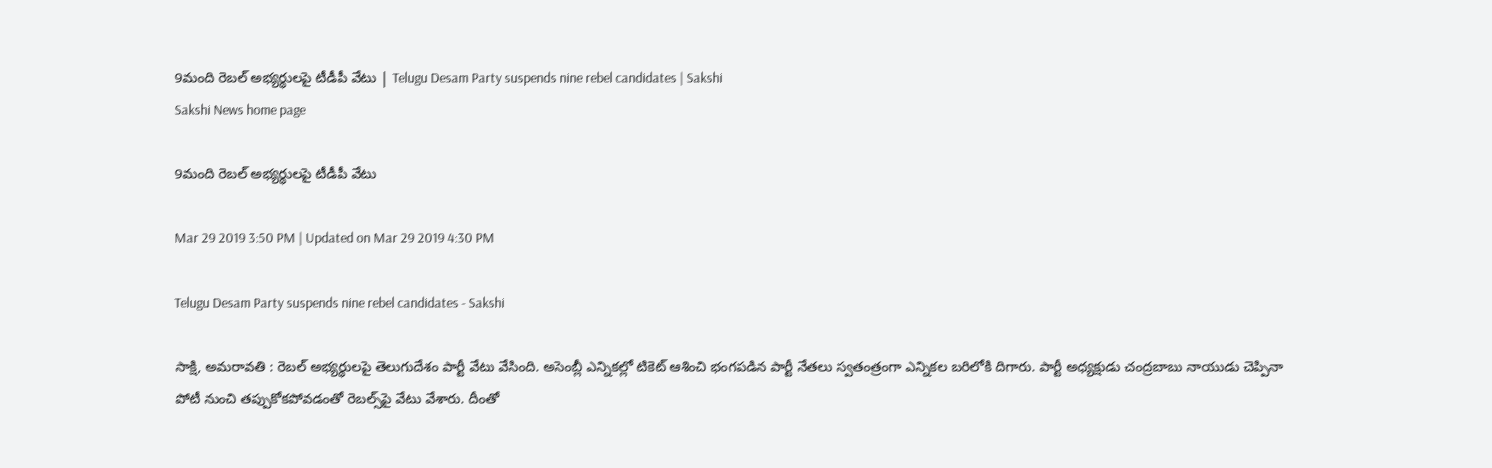9మంది రెబల్‌ అభ్యర్థులపై టీడీపీ వేటు | Telugu Desam Party suspends nine rebel candidates | Sakshi
Sakshi News home page

9మంది రెబల్‌ అభ్యర్థులపై టీడీపీ వేటు

Mar 29 2019 3:50 PM | Updated on Mar 29 2019 4:30 PM

Telugu Desam Party suspends nine rebel candidates - Sakshi

సాక్షి, అమరావతి : రెబల్‌ అభ్యర్థులపై తెలుగుదేశం పార్టీ వేటు వేసింది. అసెంబ్లీ ఎన్నికల్లో టికెట్‌ ఆశించి భంగపడిన పార్టీ నేతలు స్వతంత్రంగా ఎన్నికల బరిలోకి దిగారు. పార్టీ అధ్యక్షుడు చంద్రబాబు నాయుడు చెప్పినా పోటీ నుంచి తప్పుకోకపోవడంతో రెబల్స్‌పై వేటు వేశారు. దీంతో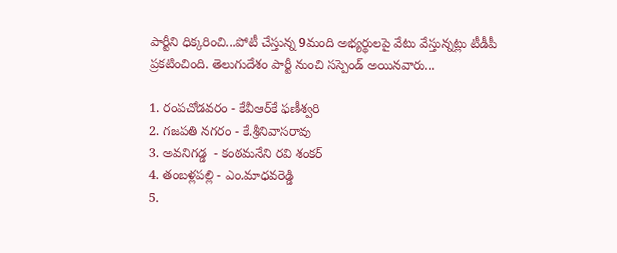పార్టీని ధిక్కరించి...పోటీ చేస్తున్న 9మంది అభ్యర్థులపై వేటు వేస్తున్నట్లు టీడీపీ ప్రకటించింది. తెలుగుదేశం పార్టీ నుంచి సస్పెండ్‌ అయినవారు...

1. రంపచోడవరం - కేవీఆర్‌కే ఫణీశ్వరి
2. గజపతి నగరం - కే.శ్రీనివాసరావు
3. అవనిగడ్డ  - కంఠమనేని రవి శంకర్‌
4. తంబళ్లపల్లి - ఎం.మాధవరెడ్డి
5.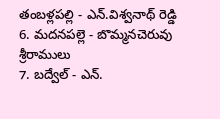తంబళ్లపల్లి - ఎన్‌.విశ్వనాథ్‌ రెడ్డి
6. మదనపల్లె - బొమ్మనచెరువు శ్రీరాములు
7. బద్వేల్‌ - ఎన్‌.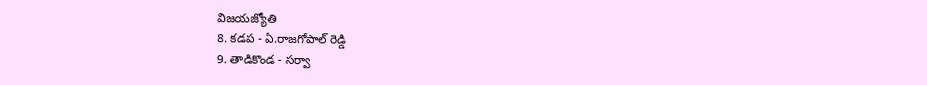విజయజ్యోతి
8. కడప - ఏ.రాజగోపాల్‌ రెడ్డి
9. తాడికొండ - సర్వా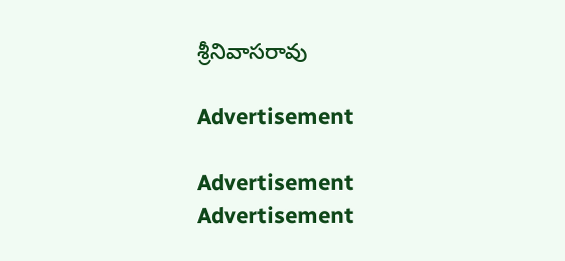శ్రీనివాసరావు

Advertisement

Advertisement
Advertisement